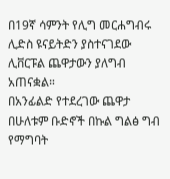በ19ኛ ሳምንት የሊግ መርሐግብሩ ሊድስ ዩናይትድን ያስተናገደው ሊቨርፑል ጨዋታውን ያለግብ አጠናቋል።
በአንፊልድ የተደረገው ጨዋታ በሁለቱም ቡድኖች በኩል ግልፅ ግብ የማግባት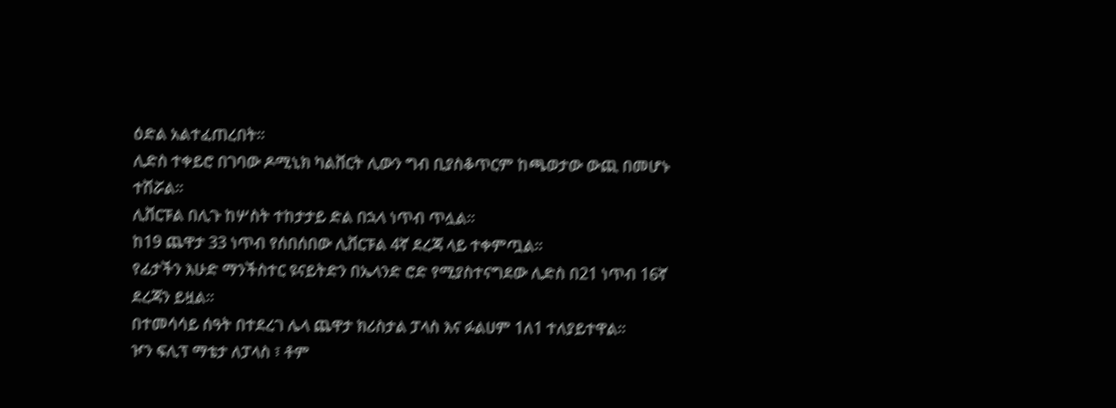ዕድል አልተፈጠረበት።
ሊድስ ተቀይሮ በገባው ዶሚኒክ ካልቨርት ሊውን ግብ ቢያስቆጥርም ከጫወታው ውጪ በመሆኑ ተሽሯል።
ሊቨርፑል በሊጉ ከሦስት ተከታታይ ድል በኋላ ነጥብ ጥሏል።
ከ19 ጨዋታ 33 ነጥብ የሰበሰበው ሊቨርፑል 4ኛ ደረጃ ላይ ተቀምጧል።
የፊታችን እሁድ ማንችስተር ዩናይትድን በኤላንድ ሮድ የሚያስተናግደው ሊድስ በ21 ነጥብ 16ኛ ደረጃን ይዟል።
በተመሳሳይ ሰዓት በተደረገ ሌላ ጨዋታ ክሪስታል ፓላስ እና ፉልሀም 1ለ1 ተለያይተዋል።
ዦን ፍሊፕ ማቴታ ለፓላስ ፣ ቶም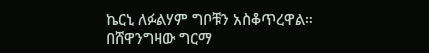ኬርኒ ለፉልሃም ግቦቹን አስቆጥረዋል።
በሸዋንግዛው ግርማ